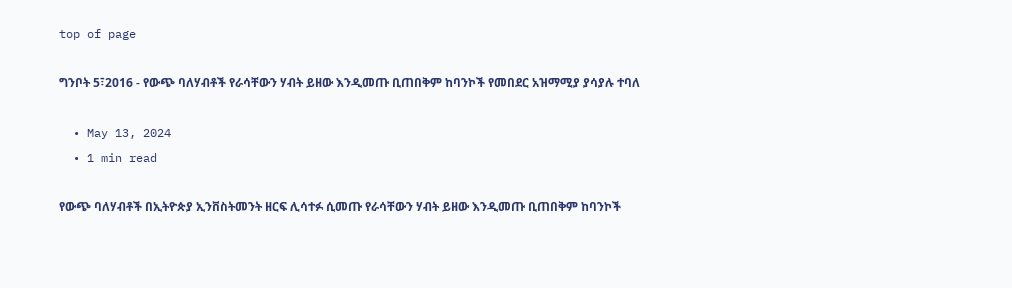top of page

ግንቦት 5፣2016 - የውጭ ባለሃብቶች የራሳቸውን ሃብት ይዘው እንዲመጡ ቢጠበቅም ከባንኮች የመበደር አዝማሚያ ያሳያሉ ተባለ

  • May 13, 2024
  • 1 min read

የውጭ ባለሃብቶች በኢትዮጵያ ኢንቨስትመንት ዘርፍ ሊሳተፉ ሲመጡ የራሳቸውን ሃብት ይዘው እንዲመጡ ቢጠበቅም ከባንኮች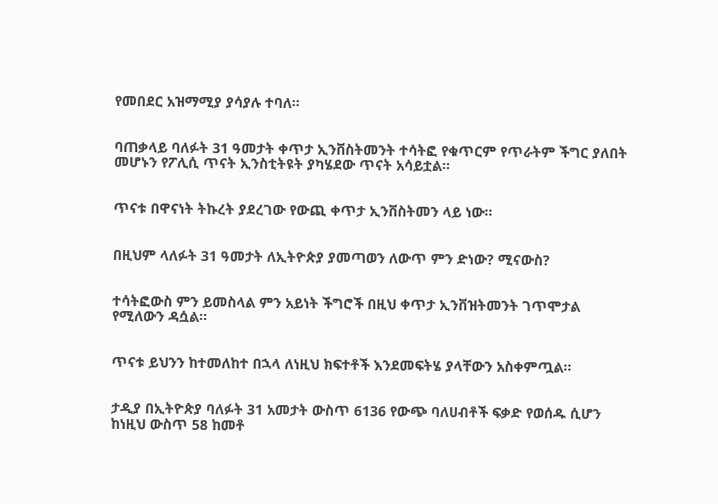የመበደር አዝማሚያ ያሳያሉ ተባለ፡፡


ባጠቃላይ ባለፉት 31 ዓመታት ቀጥታ ኢንቨስትመንት ተሳትፎ የቁጥርም የጥራትም ችግር ያለበት መሆኑን የፖሊሲ ጥናት ኢንስቲትዩት ያካሄደው ጥናት አሳይቷል፡፡


ጥናቱ በዋናነት ትኩረት ያደረገው የውጪ ቀጥታ ኢንቨስትመን ላይ ነው፡፡


በዚህም ላለፉት 31 ዓመታት ለኢትዮጵያ ያመጣወን ለውጥ ምን ድነው? ሚናውስ?


ተሳትፎውስ ምን ይመስላል ምን አይነት ችግሮች በዚህ ቀጥታ ኢንቨዝትመንት ገጥሞታል የሚለውን ዳሷል፡፡


ጥናቱ ይህንን ከተመለከተ በኋላ ለነዚህ ክፍተቶች እንደመፍትሄ ያላቸውን አስቀምጧል፡፡


ታዲያ በኢትዮጵያ ባለፉት 31 አመታት ውስጥ 6136 የውጭ ባለሀብቶች ፍቃድ የወሰዱ ሲሆን ከነዚህ ውስጥ 58 ከመቶ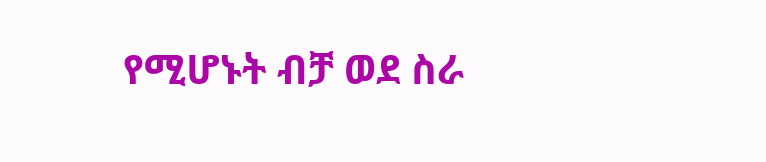የሚሆኑት ብቻ ወደ ስራ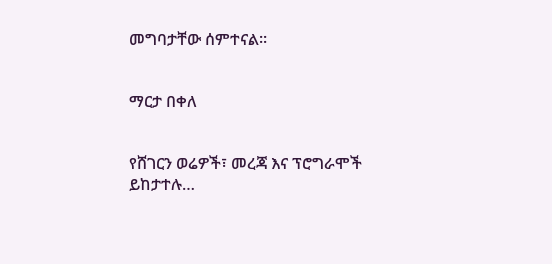መግባታቸው ሰምተናል፡፡


ማርታ በቀለ


የሸገርን ወሬዎች፣ መረጃ እና ፕሮግራሞች ይከታተሉ…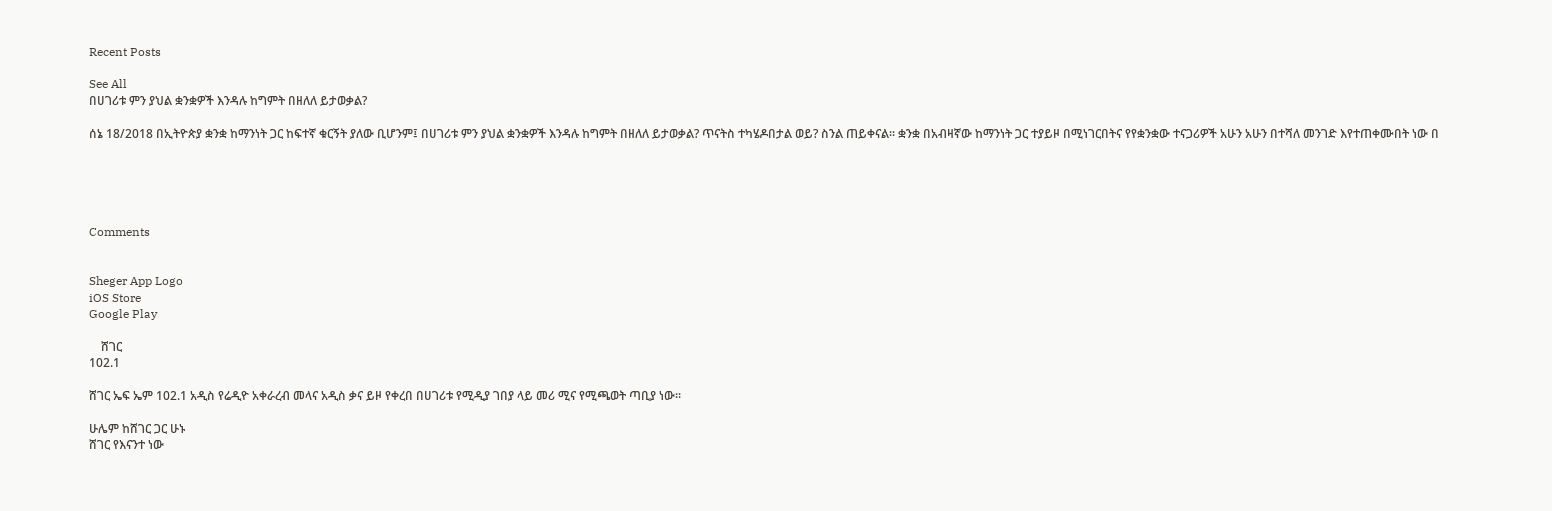Recent Posts

See All
በሀገሪቱ ምን ያህል ቋንቋዎች እንዳሉ ከግምት በዘለለ ይታወቃል?

ሰኔ 18/2018 በኢትዮጵያ ቋንቋ ከማንነት ጋር ከፍተኛ ቁርኝት ያለው ቢሆንም፤ በሀገሪቱ ምን ያህል ቋንቋዎች እንዳሉ ከግምት በዘለለ ይታወቃል? ጥናትስ ተካሄዶበታል ወይ? ስንል ጠይቀናል፡፡ ቋንቋ በአብዛኛው ከማንነት ጋር ተያይዞ በሚነገርበትና የየቋንቋው ተናጋሪዎች አሁን አሁን በተሻለ መንገድ እየተጠቀሙበት ነው በ





Comments


Sheger App Logo
iOS Store
Google Play

    ሸገር
102.1

ሸገር ኤፍ ኤም 102.1 አዲስ የሬዲዮ አቀራረብ መላና አዲስ ቃና ይዞ የቀረበ በሀገሪቱ የሚዲያ ገበያ ላይ መሪ ሚና የሚጫወት ጣቢያ ነው፡፡

ሁሌም ከሸገር ጋር ሁኑ
ሸገር የእናንተ ነው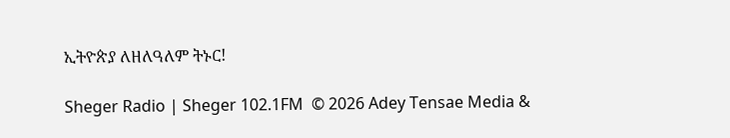ኢትዮጵያ ለዘለዓለም ትኑር!

Sheger Radio | Sheger 102.1FM  © 2026 Adey Tensae Media &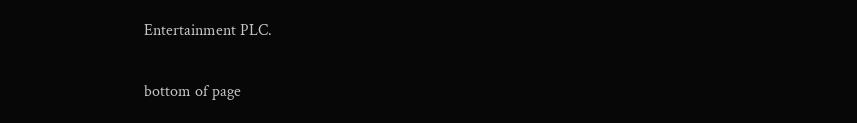Entertainment PLC.

bottom of page